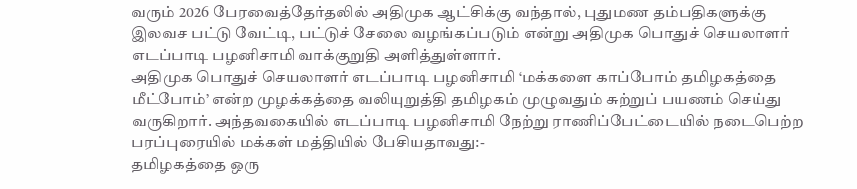வரும் 2026 பேரவைத்தேர்தலில் அதிமுக ஆட்சிக்கு வந்தால், புதுமண தம்பதிகளுக்கு இலவச பட்டு வேட்டி, பட்டுச் சேலை வழங்கப்படும் என்று அதிமுக பொதுச் செயலாளர் எடப்பாடி பழனிசாமி வாக்குறுதி அளித்துள்ளார்.
அதிமுக பொதுச் செயலாளர் எடப்பாடி பழனிசாமி ‘மக்களை காப்போம் தமிழகத்தை மீட்போம்’ என்ற முழக்கத்தை வலியுறுத்தி தமிழகம் முழுவதும் சுற்றுப் பயணம் செய்து வருகிறார். அந்தவகையில் எடப்பாடி பழனிசாமி நேற்று ராணிப்பேட்டையில் நடைபெற்ற பரப்புரையில் மக்கள் மத்தியில் பேசியதாவது:-
தமிழகத்தை ஒரு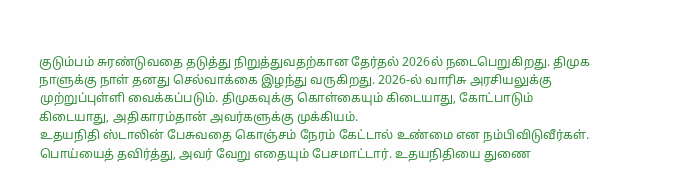குடும்பம் சுரண்டுவதை தடுத்து நிறுத்துவதற்கான தேர்தல் 2026ல் நடைபெறுகிறது. திமுக நாளுக்கு நாள் தனது செல்வாக்கை இழந்து வருகிறது. 2026-ல் வாரிசு அரசியலுக்கு முற்றுப்புள்ளி வைக்கப்படும். திமுகவுக்கு கொள்கையும் கிடையாது, கோட்பாடும் கிடையாது, அதிகாரம்தான் அவர்களுக்கு முக்கியம்.
உதயநிதி ஸ்டாலின் பேசுவதை கொஞ்சம் நேரம் கேட்டால் உண்மை என நம்பிவிடுவீர்கள். பொய்யைத் தவிர்த்து, அவர் வேறு எதையும் பேசமாட்டார். உதயநிதியை துணை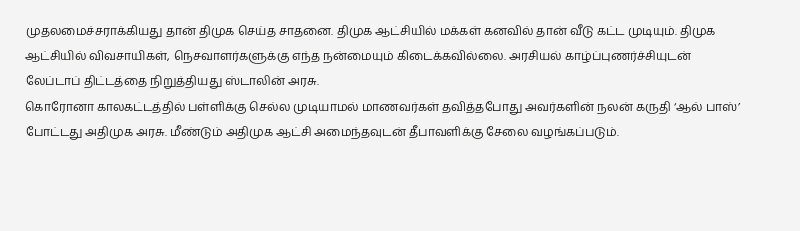முதலமைச்சராக்கியது தான் திமுக செய்த சாதனை. திமுக ஆட்சியில் மக்கள் கனவில் தான் வீடு கட்ட முடியும். திமுக ஆட்சியில் விவசாயிகள், நெசவாளர்களுக்கு எந்த நன்மையும் கிடைக்கவில்லை. அரசியல் காழ்ப்புணர்ச்சியுடன் லேப்டாப் திட்டத்தை நிறுத்தியது ஸ்டாலின் அரசு.
கொரோனா காலகட்டத்தில் பள்ளிக்கு செல்ல முடியாமல் மாணவர்கள் தவித்தபோது அவர்களின் நலன் கருதி ‘ஆல் பாஸ்’ போட்டது அதிமுக அரசு. மீண்டும் அதிமுக ஆட்சி அமைந்தவுடன் தீபாவளிக்கு சேலை வழங்கப்படும்.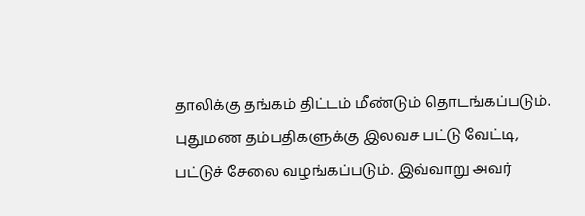தாலிக்கு தங்கம் திட்டம் மீண்டும் தொடங்கப்படும். புதுமண தம்பதிகளுக்கு இலவச பட்டு வேட்டி, பட்டுச் சேலை வழங்கப்படும். இவ்வாறு அவர்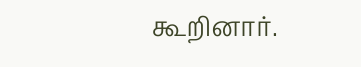கூறினார்.